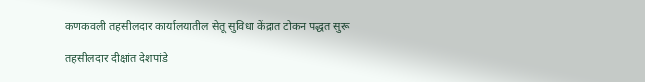कणकवली तहसीलदार कार्यालयातील सेतू सुविधा केंद्रात टोकन पद्धत सुरू

तहसीलदार दीक्षांत देशपांडे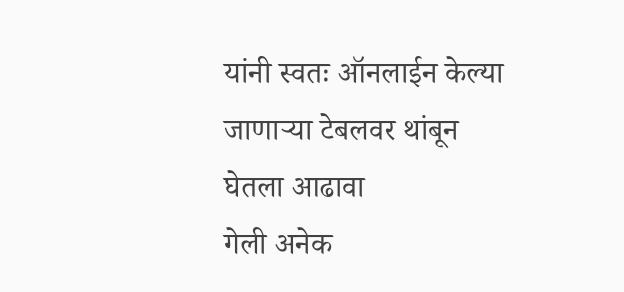यांनी स्वतः ऑनलाईन केल्या जाणाऱ्या टेबलवर थांबून घेतला आढावा
गेली अनेक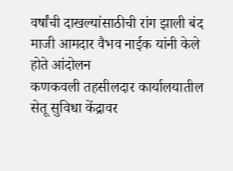वर्षांची दाखल्यांसाठीची रांग झाली बंद
माजी आमदार वैभव नाईक यांनी केले होते आंदोलन
कणकवली तहसीलदार कार्यालयातील सेतू सुविधा केंद्रावर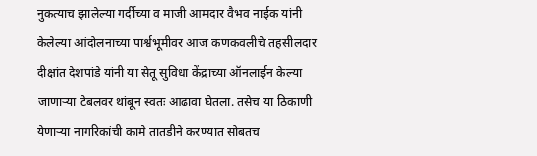नुकत्याच झालेल्या गर्दीच्या व माजी आमदार वैभव नाईक यांनी केलेल्या आंदोलनाच्या पार्श्वभूमीवर आज कणकवलीचे तहसीलदार दीक्षांत देशपांडे यांनी या सेतू सुविधा केंद्राच्या ऑनलाईन केल्या जाणाऱ्या टेबलवर थांबून स्वतः आढावा घेतला. तसेच या ठिकाणी येणाऱ्या नागरिकांची कामे तातडीने करण्यात सोबतच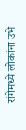रांगेमध्ये लोकांना उभे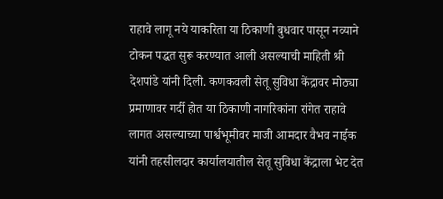राहावे लागू नये याकरिता या ठिकाणी बुधवार पासून नव्याने टोकन पद्धत सुरू करण्यात आली असल्याची माहिती श्री देशपांडे यांनी दिली. कणकवली सेतू सुविधा केंद्रावर मोठ्या प्रमाणावर गर्दी होत या ठिकाणी नागरिकांना रांगेत राहावे लागत असल्याच्या पार्श्वभूमीवर माजी आमदार वैभव नाईक यांनी तहसीलदार कार्यालयातील सेतू सुविधा केंद्राला भेट देत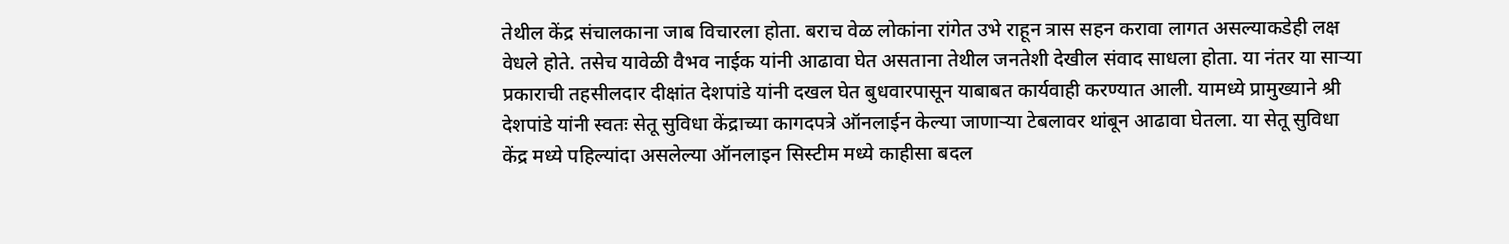तेथील केंद्र संचालकाना जाब विचारला होता. बराच वेळ लोकांना रांगेत उभे राहून त्रास सहन करावा लागत असल्याकडेही लक्ष वेधले होते. तसेच यावेळी वैभव नाईक यांनी आढावा घेत असताना तेथील जनतेशी देखील संवाद साधला होता. या नंतर या साऱ्या प्रकाराची तहसीलदार दीक्षांत देशपांडे यांनी दखल घेत बुधवारपासून याबाबत कार्यवाही करण्यात आली. यामध्ये प्रामुख्याने श्री देशपांडे यांनी स्वतः सेतू सुविधा केंद्राच्या कागदपत्रे ऑनलाईन केल्या जाणाऱ्या टेबलावर थांबून आढावा घेतला. या सेतू सुविधा केंद्र मध्ये पहिल्यांदा असलेल्या ऑनलाइन सिस्टीम मध्ये काहीसा बदल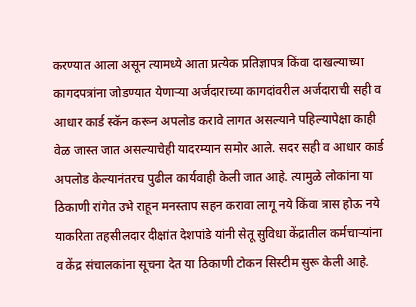करण्यात आला असून त्यामध्ये आता प्रत्येक प्रतिज्ञापत्र किंवा दाखल्याच्या कागदपत्रांना जोडण्यात येणाऱ्या अर्जदाराच्या कागदांवरील अर्जदाराची सही व आधार कार्ड स्कॅन करून अपलोड करावे लागत असल्याने पहिल्यापेक्षा काही वेळ जास्त जात असल्याचेही यादरम्यान समोर आले. सदर सही व आधार कार्ड अपलोड केल्यानंतरच पुढील कार्यवाही केली जात आहे. त्यामुळे लोकांना या ठिकाणी रांगेत उभे राहून मनस्ताप सहन करावा लागू नये किंवा त्रास होऊ नये याकरिता तहसीलदार दीक्षांत देशपांडे यांनी सेतू सुविधा केंद्रातील कर्मचाऱ्यांना व केंद्र संचालकांना सूचना देत या ठिकाणी टोकन सिस्टीम सुरू केली आहे.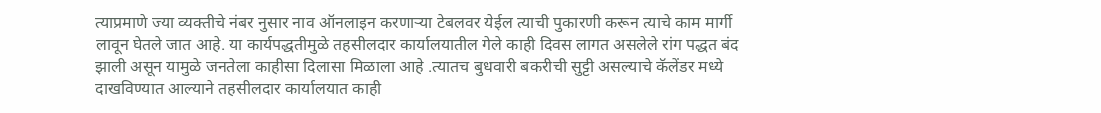त्याप्रमाणे ज्या व्यक्तीचे नंबर नुसार नाव ऑनलाइन करणाऱ्या टेबलवर येईल त्याची पुकारणी करून त्याचे काम मार्गी लावून घेतले जात आहे. या कार्यपद्धतीमुळे तहसीलदार कार्यालयातील गेले काही दिवस लागत असलेले रांग पद्धत बंद झाली असून यामुळे जनतेला काहीसा दिलासा मिळाला आहे .त्यातच बुधवारी बकरीची सुट्टी असल्याचे कॅलेंडर मध्ये दाखविण्यात आल्याने तहसीलदार कार्यालयात काही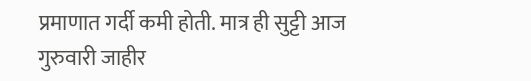प्रमाणात गर्दी कमी होती. मात्र ही सुट्टी आज गुरुवारी जाहीर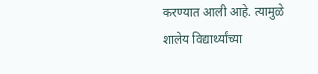करण्यात आली आहे. त्यामुळे शालेय विद्यार्थ्यांच्या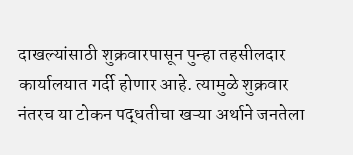दाखल्यांसाठी शुक्रवारपासून पुन्हा तहसीलदार कार्यालयात गर्दी होणार आहे. त्यामुळे शुक्रवार नंतरच या टोकन पद्धतीचा खऱ्या अर्थाने जनतेला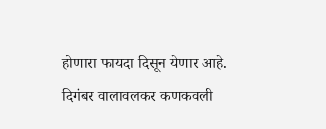होणारा फायदा दिसून येणार आहे.
दिगंबर वालावलकर कणकवली